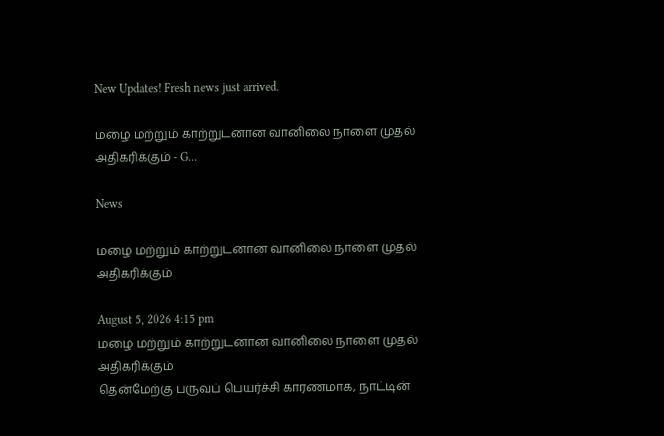New Updates! Fresh news just arrived.

மழை மற்றும் காற்றுடனான வானிலை நாளை முதல் அதிகரிக்கும் - G...

News

மழை மற்றும் காற்றுடனான வானிலை நாளை முதல் அதிகரிக்கும்

August 5, 2026 4:15 pm
மழை மற்றும் காற்றுடனான வானிலை நாளை முதல் அதிகரிக்கும்
தென்மேற்கு பருவப் பெயர்ச்சி காரணமாக, நாட்டின்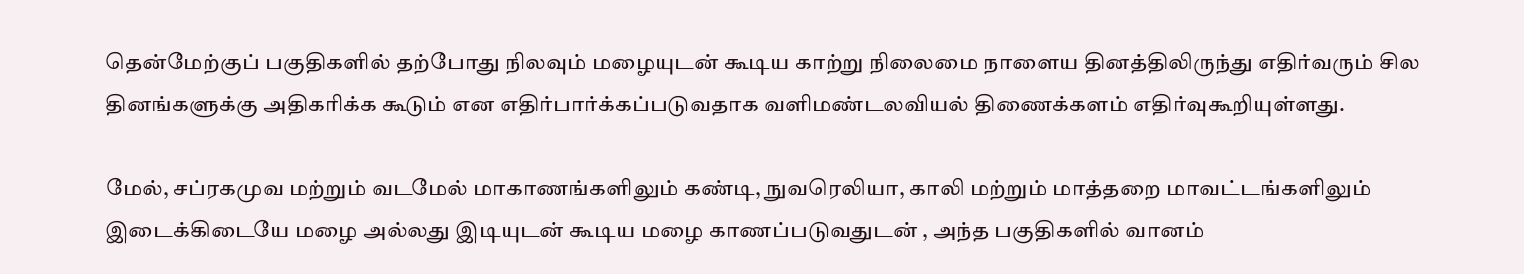தென்மேற்குப் பகுதிகளில் தற்போது நிலவும் மழையுடன் கூடிய காற்று நிலைமை நாளைய தினத்திலிருந்து எதிர்வரும் சில தினங்களுக்கு அதிகரிக்க கூடும் என எதிர்பார்க்கப்படுவதாக வளிமண்டலவியல் திணைக்களம் எதிர்வுகூறியுள்ளது.

மேல், சப்ரகமுவ மற்றும் வடமேல் மாகாணங்களிலும் கண்டி, நுவரெலியா, காலி மற்றும் மாத்தறை மாவட்டங்களிலும் இடைக்கிடையே மழை அல்லது இடியுடன் கூடிய மழை காணப்படுவதுடன் , அந்த பகுதிகளில் வானம்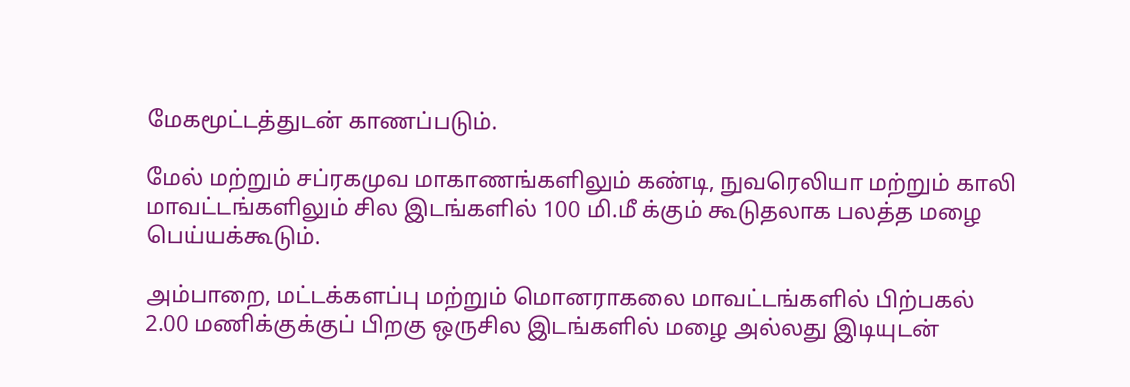மேகமூட்டத்துடன் காணப்படும்.

மேல் மற்றும் சப்ரகமுவ மாகாணங்களிலும் கண்டி, நுவரெலியா மற்றும் காலி மாவட்டங்களிலும் சில இடங்களில் 100 மி.மீ க்கும் கூடுதலாக பலத்த மழை பெய்யக்கூடும்.

அம்பாறை, மட்டக்களப்பு மற்றும் மொனராகலை மாவட்டங்களில் பிற்பகல் 2.00 மணிக்குக்குப் பிறகு ஒருசில இடங்களில் மழை அல்லது இடியுடன்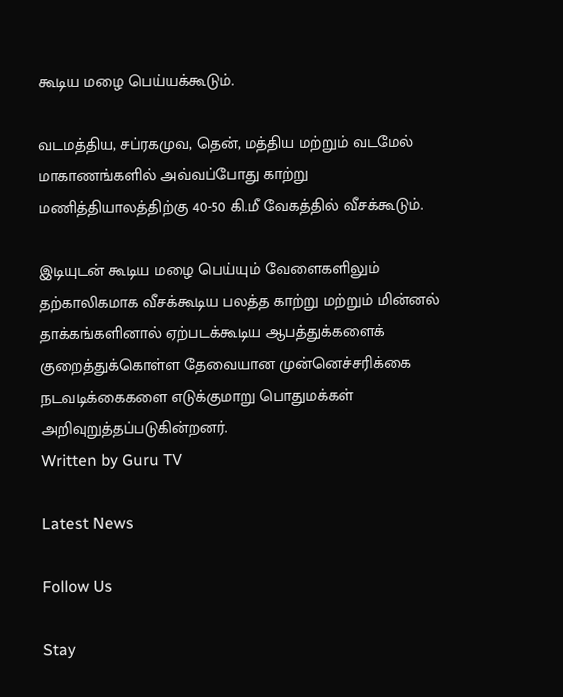கூடிய மழை பெய்யக்கூடும்.

வடமத்திய, சப்ரகமுவ, தென், மத்திய மற்றும் வடமேல் மாகாணங்களில் அவ்வப்போது காற்று மணித்தியாலத்திற்கு 40-50 கி.மீ வேகத்தில் வீசக்கூடும்.

இடியுடன் கூடிய மழை பெய்யும் வேளைகளிலும் தற்காலிகமாக வீசக்கூடிய பலத்த காற்று மற்றும் மின்னல் தாக்கங்களினால் ஏற்படக்கூடிய ஆபத்துக்களைக் குறைத்துக்கொள்ள தேவையான முன்னெச்சரிக்கை நடவடிக்கைகளை எடுக்குமாறு பொதுமக்கள் அறிவுறுத்தப்படுகின்றனர்.
Written by Guru TV

Latest News

Follow Us

Stay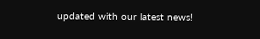updated with our latest news!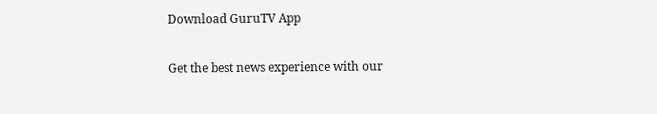Download GuruTV App

Get the best news experience with our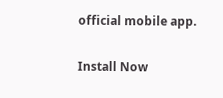official mobile app.

Install Now